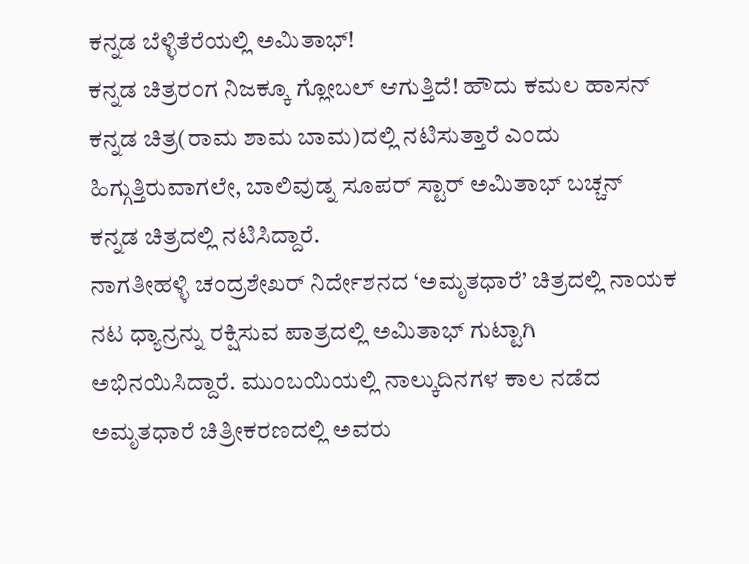ಕನ್ನಡ ಬೆಳ್ಳಿತೆರೆಯಲ್ಲಿ ಅಮಿತಾಭ್!
ಕನ್ನಡ ಚಿತ್ರರಂಗ ನಿಜಕ್ಕೂ ಗ್ಲೋಬಲ್ ಆಗುತ್ತಿದೆ! ಹೌದು ಕಮಲ ಹಾಸನ್ ಕನ್ನಡ ಚಿತ್ರ(ರಾಮ ಶಾಮ ಬಾಮ)ದಲ್ಲಿ ನಟಿಸುತ್ತಾರೆ ಎಂದು ಹಿಗ್ಗುತ್ತಿರುವಾಗಲೇ, ಬಾಲಿವುಡ್ನ ಸೂಪರ್ ಸ್ಟಾರ್ ಅಮಿತಾಭ್ ಬಚ್ಚನ್ ಕನ್ನಡ ಚಿತ್ರದಲ್ಲಿ ನಟಿಸಿದ್ದಾರೆ.
ನಾಗತೀಹಳ್ಳಿ ಚಂದ್ರಶೇಖರ್ ನಿರ್ದೇಶನದ ‘ಅಮೃತಧಾರೆ’ ಚಿತ್ರದಲ್ಲಿ ನಾಯಕ ನಟ ಧ್ಯಾನ್ರನ್ನು ರಕ್ಷಿಸುವ ಪಾತ್ರದಲ್ಲಿ ಅಮಿತಾಭ್ ಗುಟ್ಟಾಗಿ ಅಭಿನಯಿಸಿದ್ದಾರೆ. ಮುಂಬಯಿಯಲ್ಲಿ ನಾಲ್ಕುದಿನಗಳ ಕಾಲ ನಡೆದ ಅಮೃತಧಾರೆ ಚಿತ್ರೀಕರಣದಲ್ಲಿ ಅವರು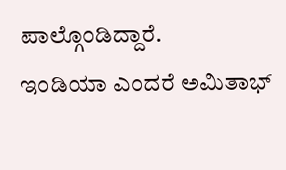ಪಾಲ್ಗೊಂಡಿದ್ದಾರೆ.
ಇಂಡಿಯಾ ಎಂದರೆ ಅಮಿತಾಭ್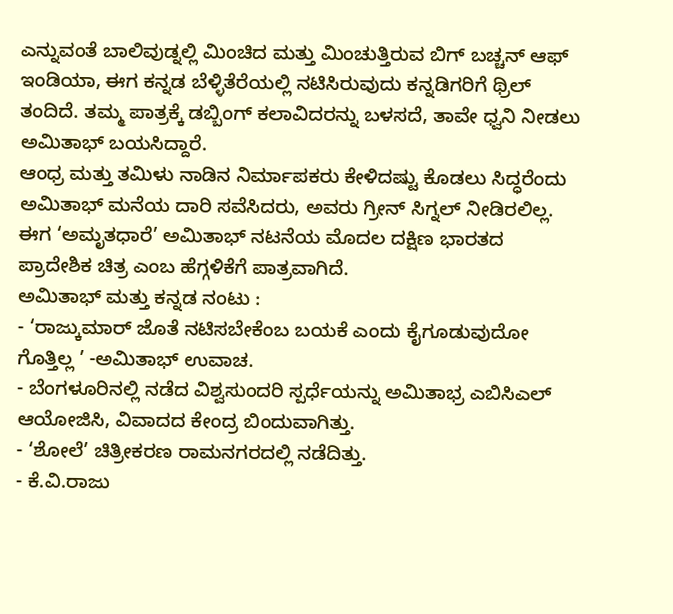ಎನ್ನುವಂತೆ ಬಾಲಿವುಡ್ನಲ್ಲಿ ಮಿಂಚಿದ ಮತ್ತು ಮಿಂಚುತ್ತಿರುವ ಬಿಗ್ ಬಚ್ಚನ್ ಆಫ್ ಇಂಡಿಯಾ, ಈಗ ಕನ್ನಡ ಬೆಳ್ಳಿತೆರೆಯಲ್ಲಿ ನಟಿಸಿರುವುದು ಕನ್ನಡಿಗರಿಗೆ ಥ್ರಿಲ್ ತಂದಿದೆ. ತಮ್ಮ ಪಾತ್ರಕ್ಕೆ ಡಬ್ಬಿಂಗ್ ಕಲಾವಿದರನ್ನು ಬಳಸದೆ, ತಾವೇ ಧ್ವನಿ ನೀಡಲು ಅಮಿತಾಭ್ ಬಯಸಿದ್ದಾರೆ.
ಆಂಧ್ರ ಮತ್ತು ತಮಿಳು ನಾಡಿನ ನಿರ್ಮಾಪಕರು ಕೇಳಿದಷ್ಟು ಕೊಡಲು ಸಿದ್ಧರೆಂದು ಅಮಿತಾಭ್ ಮನೆಯ ದಾರಿ ಸವೆಸಿದರು, ಅವರು ಗ್ರೀನ್ ಸಿಗ್ನಲ್ ನೀಡಿರಲಿಲ್ಲ. ಈಗ ‘ಅಮೃತಧಾರೆ’ ಅಮಿತಾಭ್ ನಟನೆಯ ಮೊದಲ ದಕ್ಷಿಣ ಭಾರತದ ಪ್ರಾದೇಶಿಕ ಚಿತ್ರ ಎಂಬ ಹೆಗ್ಗಳಿಕೆಗೆ ಪಾತ್ರವಾಗಿದೆ.
ಅಮಿತಾಭ್ ಮತ್ತು ಕನ್ನಡ ನಂಟು :
- ‘ರಾಜ್ಕುಮಾರ್ ಜೊತೆ ನಟಿಸಬೇಕೆಂಬ ಬಯಕೆ ಎಂದು ಕೈಗೂಡುವುದೋ ಗೊತ್ತಿಲ್ಲ ’ -ಅಮಿತಾಭ್ ಉವಾಚ.
- ಬೆಂಗಳೂರಿನಲ್ಲಿ ನಡೆದ ವಿಶ್ವಸುಂದರಿ ಸ್ಪರ್ಧೆಯನ್ನು ಅಮಿತಾಭ್ರ ಎಬಿಸಿಎಲ್ ಆಯೋಜಿಸಿ, ವಿವಾದದ ಕೇಂದ್ರ ಬಿಂದುವಾಗಿತ್ತು.
- ‘ಶೋಲೆ’ ಚಿತ್ರೀಕರಣ ರಾಮನಗರದಲ್ಲಿ ನಡೆದಿತ್ತು.
- ಕೆ.ವಿ.ರಾಜು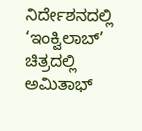ನಿರ್ದೇಶನದಲ್ಲಿ ‘ಇಂಕ್ವಿಲಾಬ್’ ಚಿತ್ರದಲ್ಲಿ ಅಮಿತಾಭ್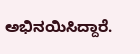ಅಭಿನಯಿಸಿದ್ದಾರೆ.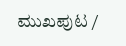ಮುಖಪುಟ /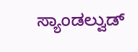ಸ್ಯಾಂಡಲ್ವುಡ್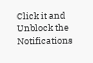Click it and Unblock the Notifications